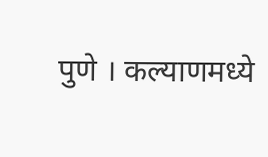पुणे । कल्याणमध्ये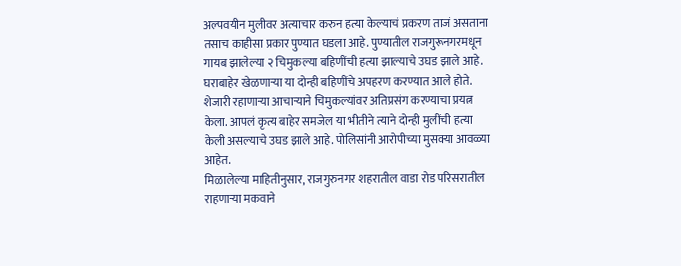अल्पवयीन मुलीवर अत्याचार करुन हत्या केल्याचं प्रकरण ताजं असताना तसाच काहीसा प्रकार पुण्यात घडला आहे. पुण्यातील राजगुरूनगरमधून गायब झालेल्या २ चिमुकल्या बहिणींची हत्या झाल्याचे उघड झाले आहे. घराबाहेर खेळणाऱ्या या दोन्ही बहिणींचे अपहरण करण्यात आले होते. शेजारी रहाणाऱ्या आचाऱ्याने चिमुकल्यांवर अतिप्रसंग करण्याचा प्रयत्न केला. आपलं कृत्य बाहेर समजेल या भीतीने त्याने दोन्ही मुलींची हत्या केली असल्याचे उघड झाले आहे. पोलिसांनी आरोपीच्या मुसक्या आवळ्या आहेत.
मिळालेल्या माहितीनुसार, राजगुरुनगर शहरातील वाडा रोड परिसरातील राहणाऱ्या मकवाने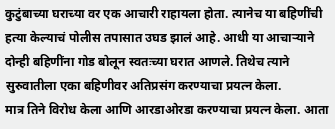कुटुंबाच्या घराच्या वर एक आचारी राहायला होता. त्यानेच या बहिणींची हत्या केल्याचं पोलीस तपासात उघड झालं आहे. आधी या आचाऱ्याने दोन्ही बहिणींना गोड बोलून स्वतःच्या घरात आणले. तिथेच त्याने सुरुवातीला एका बहिणीवर अतिप्रसंग करण्याचा प्रयत्न केला.
मात्र तिने विरोध केला आणि आरडाओरडा करण्याचा प्रयत्न केला. आता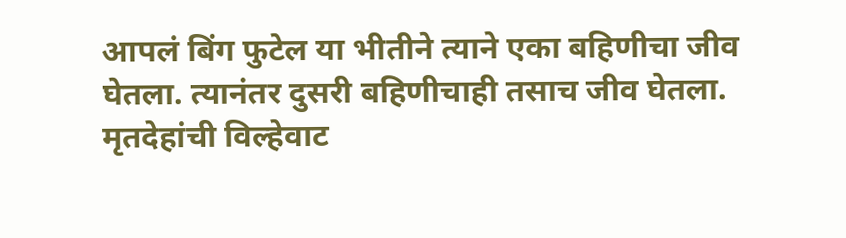आपलं बिंग फुटेल या भीतीने त्याने एका बहिणीचा जीव घेतला. त्यानंतर दुसरी बहिणीचाही तसाच जीव घेतला. मृतदेहांची विल्हेवाट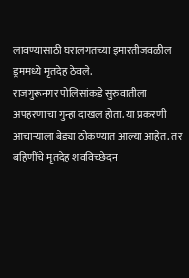लावण्यासाठी घरालगतच्या इमारतीजवळील ड्रममध्ये मृतदेह ठेवले.
राजगुरूनगर पोलिसांकडे सुरुवातीला अपहरणाचा गुन्हा दाखल होता. या प्रकरणी आचाऱ्याला बेड्या ठोकण्यात आल्या आहेत. तर बहिणींचे मृतदेह शवविच्छेदन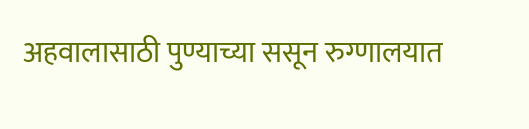अहवालासाठी पुण्याच्या ससून रुग्णालयात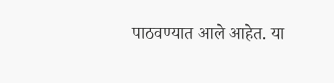पाठवण्यात आले आहेत. या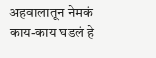अहवालातून नेमकं काय-काय घडलं हे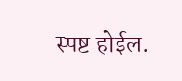स्पष्ट होईल.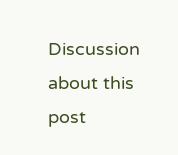Discussion about this post